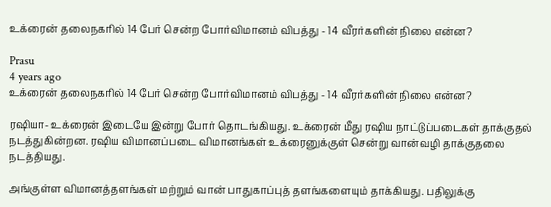உக்ரைன் தலைநகரில் 14 பேர் சென்ற போர்விமானம் விபத்து - 14 வீரர்களின் நிலை என்ன?

Prasu
4 years ago
உக்ரைன் தலைநகரில் 14 பேர் சென்ற போர்விமானம் விபத்து - 14 வீரர்களின் நிலை என்ன?

ரஷியா- உக்ரைன் இடையே இன்று போர் தொடங்கியது. உக்ரைன் மீது ரஷிய நாட்டுப்படைகள் தாக்குதல் நடத்துகின்றன. ரஷிய விமானப்படை விமானங்கள் உக்ரைனுக்குள் சென்று வான்வழி தாக்குதலை நடத்தியது.

அங்குள்ள விமானத்தளங்கள் மற்றும் வான் பாதுகாப்புத் தளங்களையும் தாக்கியது. பதிலுக்கு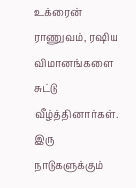உக்ரைன் ராணுவம், ரஷிய விமானங்களை சுட்டு வீழ்த்தினார்கள். இரு நாடுகளுக்கும்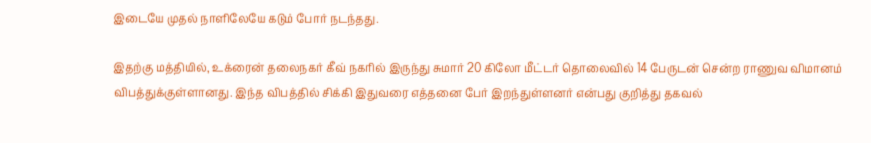இடையே முதல் நாளிலேயே கடும் போர் நடந்தது.

இதற்கு மத்தியில், உக்ரைன் தலைநகர் கீவ் நகரில் இருந்து சுமார் 20 கிலோ மீட்டர் தொலைவில் 14 பேருடன் சென்ற ராணுவ விமானம் விபத்துக்குள்ளானது. இந்த விபத்தில் சிக்கி இதுவரை எத்தனை பேர் இறந்துள்ளனர் என்பது குறித்து தகவல்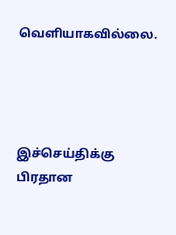வெளியாகவில்லை.




இச்செய்திக்கு பிரதான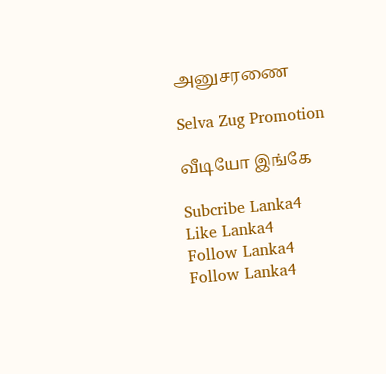அனுசரணை

Selva Zug Promotion

வீடியோ இங்கே

Subcribe Lanka4
Like Lanka4
Follow Lanka4
Follow Lanka4